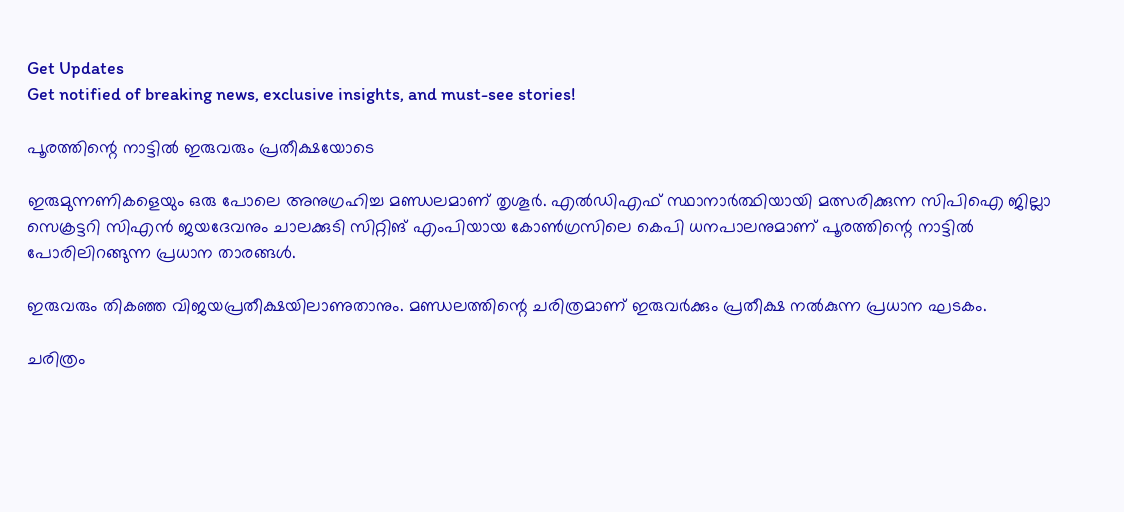Get Updates
Get notified of breaking news, exclusive insights, and must-see stories!

പൂരത്തിന്റെ നാട്ടില്‍ ഇരുവരും പ്രതീക്ഷയോടെ

ഇരുമുന്നണികളെയും ഒരു പോലെ അനുഗ്രഹിച്ച മണ്ഡലമാണ് തൃശൂര്‍. എല്‍ഡിഎഫ് സ്ഥാനാര്‍ത്ഥിയായി മത്സരിക്കുന്ന സിപിഐ ജില്ലാ സെക്രട്ടറി സിഎന്‍ ജയദേവനും ചാലക്കുടി സിറ്റിങ് എംപിയായ കോണ്‍ഗ്രസിലെ കെപി ധനപാലനുമാണ് പൂരത്തിന്റെ നാട്ടില്‍ പോരിലിറങ്ങുന്ന പ്രധാന താരങ്ങള്‍.

ഇരുവരും തികഞ്ഞ വിജയപ്രതീക്ഷയിലാണുതാനും. മണ്ഡലത്തിന്റെ ചരിത്രമാണ് ഇരുവര്‍ക്കും പ്രതീക്ഷ നല്‍കുന്ന പ്രധാന ഘടകം.

ചരിത്രം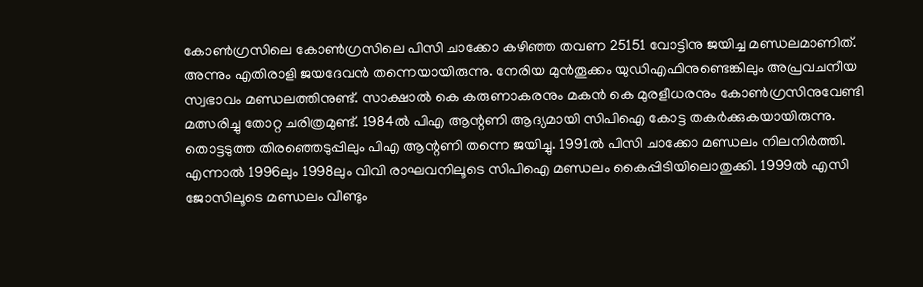കോണ്‍ഗ്രസിലെ കോണ്‍ഗ്രസിലെ പിസി ചാക്കോ കഴിഞ്ഞ തവണ 25151 വോട്ടിനു ജയിച്ച മണ്ഡലമാണിത്. അന്നും എതിരാളി ജയദേവന്‍ തന്നെയായിരുന്നു. നേരിയ മുന്‍തൂക്കം യുഡിഎഫിനുണ്ടെങ്കിലും അപ്രവചനീയ സ്വഭാവം മണ്ഡലത്തിനുണ്ട്. സാക്ഷാല്‍ കെ കരുണാകരനും മകന്‍ കെ മുരളീധരനും കോണ്‍ഗ്രസിനുവേണ്ടി മത്സരിച്ചു തോറ്റ ചരിത്രമുണ്ട്. 1984ല്‍ പിഎ ആന്റണി ആദ്യമായി സിപിഐ കോട്ട തകര്‍ക്കുകയായിരുന്നു. തൊട്ടടുത്ത തിരഞ്ഞെടുപ്പിലും പിഎ ആന്റണി തന്നെ ജയിച്ചു. 1991ല്‍ പിസി ചാക്കോ മണ്ഡലം നിലനിര്‍ത്തി. എന്നാല്‍ 1996ലും 1998ലും വിവി രാഘവനിലൂടെ സിപിഐ മണ്ഡലം കൈപ്പിടിയിലൊതുക്കി. 1999ല്‍ എസി ജോസിലൂടെ മണ്ഡലം വീണ്ടും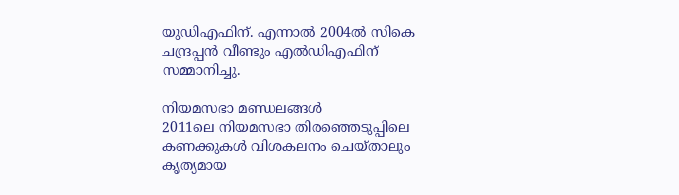യുഡിഎഫിന്. എന്നാല്‍ 2004ല്‍ സികെ ചന്ദ്രപ്പന്‍ വീണ്ടും എല്‍ഡിഎഫിന് സമ്മാനിച്ചു.

നിയമസഭാ മണ്ഡലങ്ങള്‍
2011ലെ നിയമസഭാ തിരഞ്ഞെടുപ്പിലെ കണക്കുകള്‍ വിശകലനം ചെയ്താലും കൃത്യമായ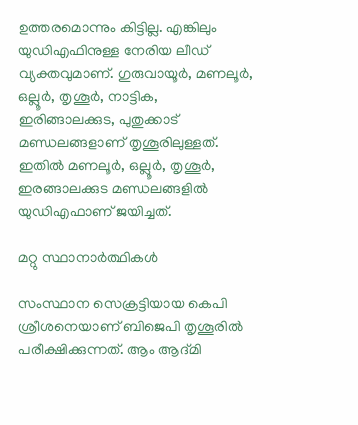ഉത്തരമൊന്നും കിട്ടില്ല. എങ്കിലും യുഡിഎഫിനുള്ള നേരിയ ലീഡ് വ്യക്തവുമാണ്. ഗുരുവായൂര്‍, മണലൂര്‍, ഒല്ലൂര്‍, തൃശൂര്‍, നാട്ടിക, ഇരിങ്ങാലക്കുട, പുതുക്കാട് മണ്ഡലങ്ങളാണ് തൃശൂരിലുള്ളത്. ഇതില്‍ മണലൂര്‍, ഒല്ലൂര്‍, തൃശൂര്‍, ഇരങ്ങാലക്കുട മണ്ഡലങ്ങളില്‍ യുഡിഎഫാണ് ജയിച്ചത്.

മറ്റു സ്ഥാനാര്‍ത്ഥികള്‍

സംസ്ഥാന സെക്രട്ടിയായ കെപി ശ്രീശനെയാണ് ബിജെപി തൃശൂരില്‍ പരീക്ഷിക്കുന്നത്. ആം ആദ്മി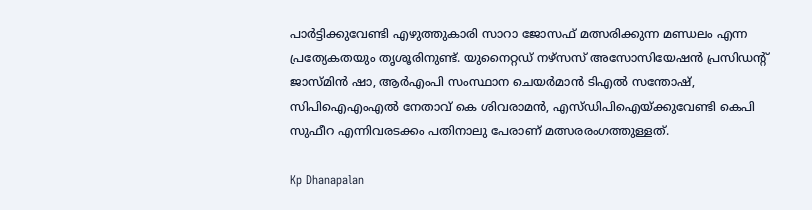പാര്‍ട്ടിക്കുവേണ്ടി എഴുത്തുകാരി സാറാ ജോസഫ് മത്സരിക്കുന്ന മണ്ഡലം എന്ന പ്രത്യേകതയും തൃശൂരിനുണ്ട്. യുനൈറ്റഡ് നഴ്‌സസ് അസോസിയേഷന്‍ പ്രസിഡന്റ് ജാസ്മിന്‍ ഷാ, ആര്‍എംപി സംസ്ഥാന ചെയര്‍മാന്‍ ടിഎല്‍ സന്തോഷ്, സിപിഐഎംഎല്‍ നേതാവ് കെ ശിവരാമന്‍, എസ്ഡിപിഐയ്ക്കുവേണ്ടി കെപി സുഫീറ എന്നിവരടക്കം പതിനാലു പേരാണ് മത്സരരംഗത്തുള്ളത്.

Kp Dhanapalan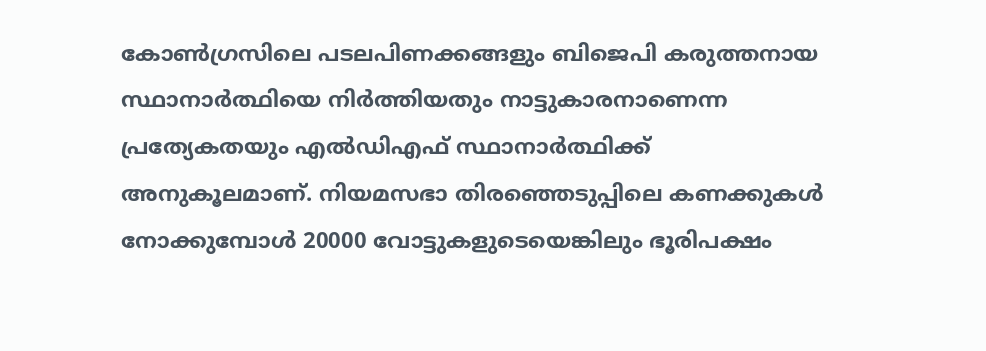കോണ്‍ഗ്രസിലെ പടലപിണക്കങ്ങളും ബിജെപി കരുത്തനായ സ്ഥാനാര്‍ത്ഥിയെ നിര്‍ത്തിയതും നാട്ടുകാരനാണെന്ന പ്രത്യേകതയും എല്‍ഡിഎഫ് സ്ഥാനാര്‍ത്ഥിക്ക് അനുകൂലമാണ്. നിയമസഭാ തിരഞ്ഞെടുപ്പിലെ കണക്കുകള്‍ നോക്കുമ്പോള്‍ 20000 വോട്ടുകളുടെയെങ്കിലും ഭൂരിപക്ഷം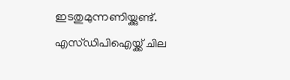ഇടതുമുന്നണിയ്ക്കുണ്ട്. എസ്ഡിപിഐയ്ക്ക് ചില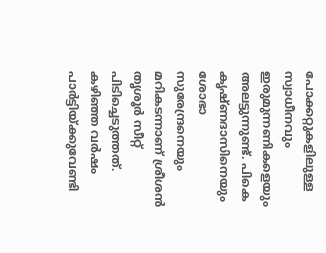പോക്കറ്റുകളിലുള്ള സ്വാധീനവും ഇരുമുന്നണികളെയും അലട്ടുന്നുണ്ട്. പികെ കൃഷ്ണദാസിനെയും ശോഭാ സുരേന്ദ്രനെയും മറികടന്നാണ് ശ്രീശന്‍ തൃശൂര്‍ സീറ്റ് പിടിച്ചെടുത്തത്. കഴിഞ്ഞ വര്‍ഷം പാര്‍ട്ടിയ്ക്കുവേണ്ടി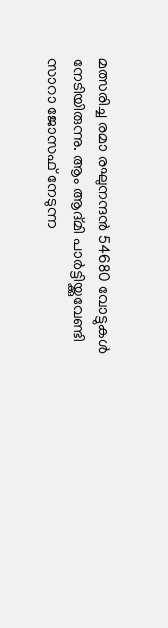മത്സരിച്ച രമാ രഘുനന്ദന്‍ 54680 വോട്ടുകള്‍ നേടിയിരുന്നു. ആം ആദ്മി പാര്‍ട്ടിയ്ക്കുവേണ്ടി സാറാ ജോസഫ് നേടുന്ന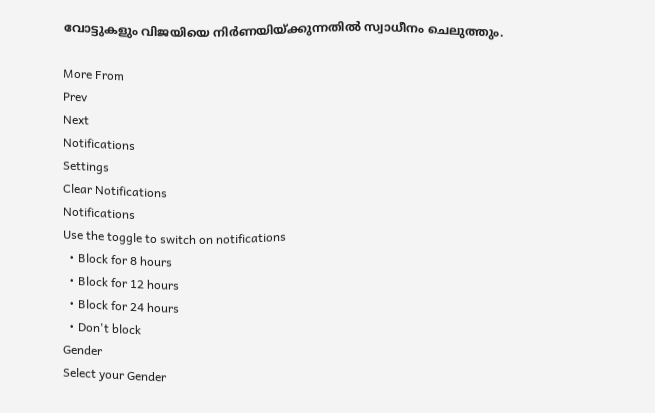വോട്ടുകളും വിജയിയെ നിര്‍ണയിയ്ക്കുന്നതില്‍ സ്വാധീനം ചെലുത്തും.

More From
Prev
Next
Notifications
Settings
Clear Notifications
Notifications
Use the toggle to switch on notifications
  • Block for 8 hours
  • Block for 12 hours
  • Block for 24 hours
  • Don't block
Gender
Select your Gender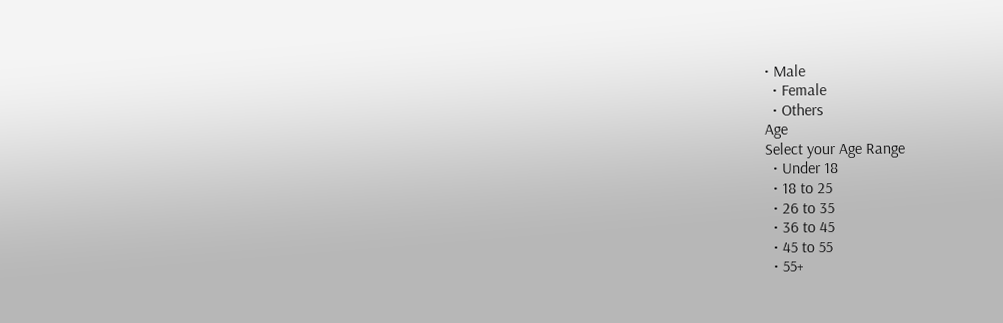• Male
  • Female
  • Others
Age
Select your Age Range
  • Under 18
  • 18 to 25
  • 26 to 35
  • 36 to 45
  • 45 to 55
  • 55+